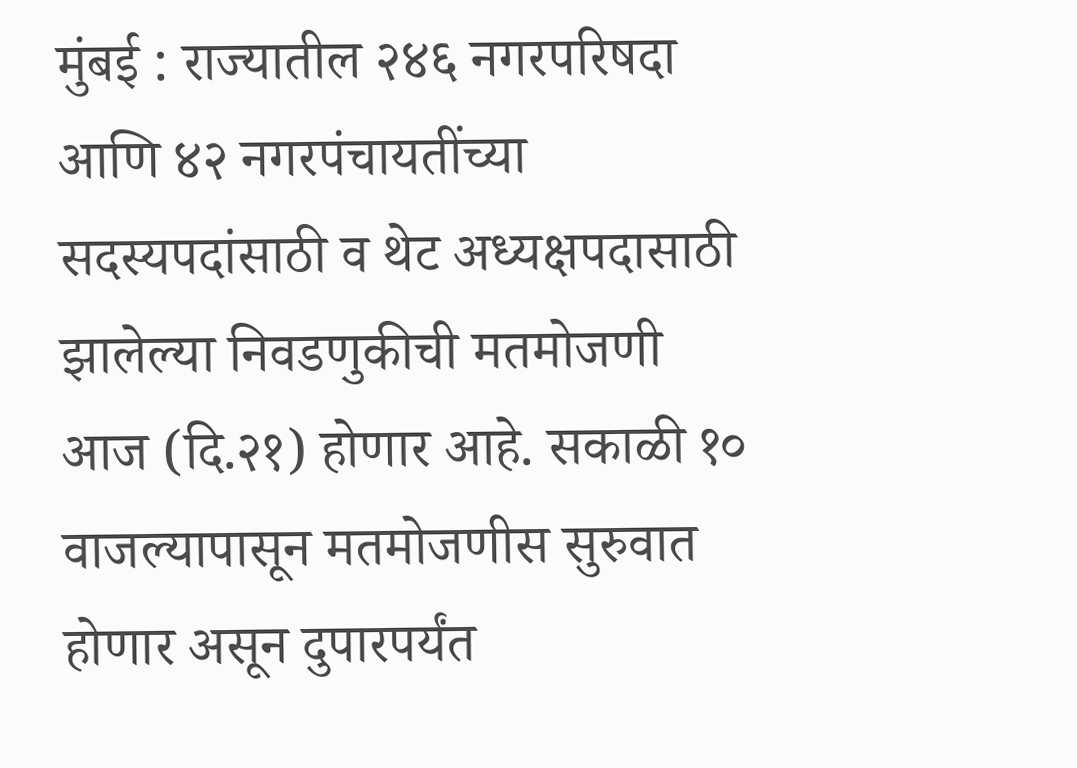मुंबई : राज्यातील २४६ नगरपरिषदा आणि ४२ नगरपंचायतींच्या सदस्यपदांसाठी व थेट अध्यक्षपदासाठी झालेल्या निवडणुकीची मतमोजणी आज (दि.२१) होणार आहे. सकाळी १० वाजल्यापासून मतमोजणीस सुरुवात होणार असून दुपारपर्यंत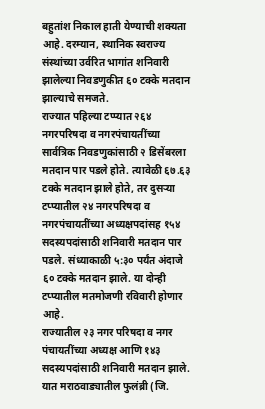बहुतांश निकाल हाती येण्याची शक्यता आहे. दरम्यान, स्थानिक स्वराज्य संस्थांच्या उर्वरित भागांत शनिवारी झालेल्या निवडणुकीत ६० टक्के मतदान झाल्याचे समजते.
राज्यात पहिल्या टप्प्यात २६४ नगरपरिषदा व नगरपंचायतींच्या सार्वत्रिक निवडणुकांसाठी २ डिसेंबरला मतदान पार पडले होते. त्यावेळी ६७.६३ टक्के मतदान झाले होते, तर दुसऱ्या टप्प्यातील २४ नगरपरिषदा व नगरपंचायतींच्या अध्यक्षपदांसह १५४ सदस्यपदांसाठी शनिवारी मतदान पार पडले. संध्याकाळी ५:३० पर्यंत अंदाजे ६० टक्के मतदान झाले. या दोन्ही टप्प्यातील मतमोजणी रविवारी होणार आहे.
राज्यातील २३ नगर परिषदा व नगर पंचायतींच्या अध्यक्ष आणि १४३ सदस्यपदांसाठी शनिवारी मतदान झाले. यात मराठवाड्यातील फुलंब्री (जि.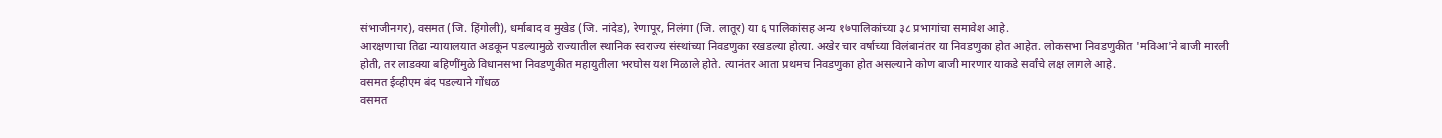संभाजीनगर), वसमत (जि. हिंगोली), धर्माबाद व मुखेड (जि. नांदेड), रेणापूर, निलंगा (जि. लातूर) या ६ पालिकांसह अन्य १७पालिकांच्या ३८ प्रभागांचा समावेश आहे.
आरक्षणाचा तिढा न्यायालयात अडकून पडल्यामुळे राज्यातील स्थानिक स्वराज्य संस्थांच्या निवडणुका रखडल्या होत्या. अखेर चार वर्षाच्या विलंबानंतर या निवडणुका होत आहेत. लोकसभा निवडणुकीत 'मविआ'ने बाजी मारली होती, तर लाडक्या बहिणींमुळे विधानसभा निवडणुकीत महायुतीला भरघोस यश मिळाले होते. त्यानंतर आता प्रथमच निवडणुका होत असल्याने कोण बाजी मारणार याकडे सर्वांचे लक्ष लागले आहे.
वसमत ईव्हीएम बंद पडल्याने गोंधळ
वसमत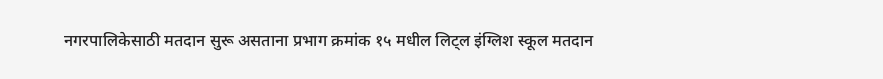नगरपालिकेसाठी मतदान सुरू असताना प्रभाग क्रमांक १५ मधील लिट्ल इंग्लिश स्कूल मतदान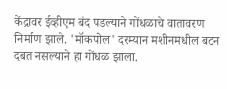केंद्रावर ईव्हीएम बंद पडल्याने गोंधळाचे वातावरण निर्माण झाले. 'मॉकपोल' दरम्यान मशीनमधील बटन दबत नसल्याने हा गोंधळ झाला.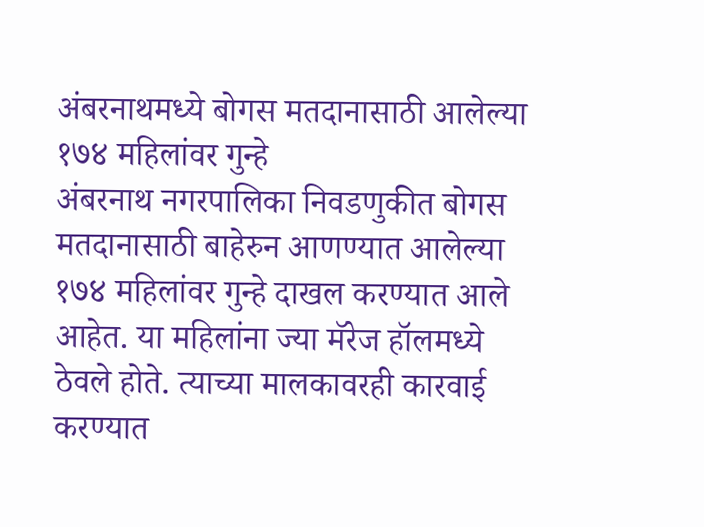अंबरनाथमध्ये बोगस मतदानासाठी आलेल्या १७४ महिलांवर गुन्हे
अंबरनाथ नगरपालिका निवडणुकीत बोगस मतदानासाठी बाहेरुन आणण्यात आलेल्या १७४ महिलांवर गुन्हे दाखल करण्यात आले आहेत. या महिलांना ज्या मॅरेज हॉलमध्ये ठेवले होते. त्याच्या मालकावरही कारवाई करण्यात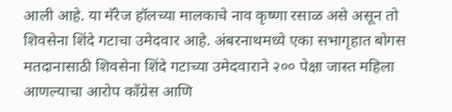आली आहे. या मॅरेज हॉलच्या मालकाचे नाव कृष्णा रसाळ असे असून तो शिवसेना शिंदे गटाचा उमेदवार आहे. अंबरनाथमध्ये एका सभागृहात बोगस मतदानासाठी शिवसेना शिंदे गटाच्या उमेदवाराने २०० पेक्षा जास्त महिला आणल्याचा आरोप काँग्रेस आणि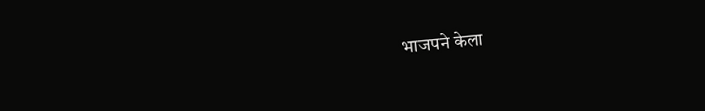भाजपने केला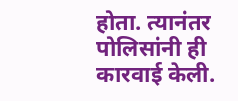होता. त्यानंतर पोलिसांनी ही कारवाई केली.